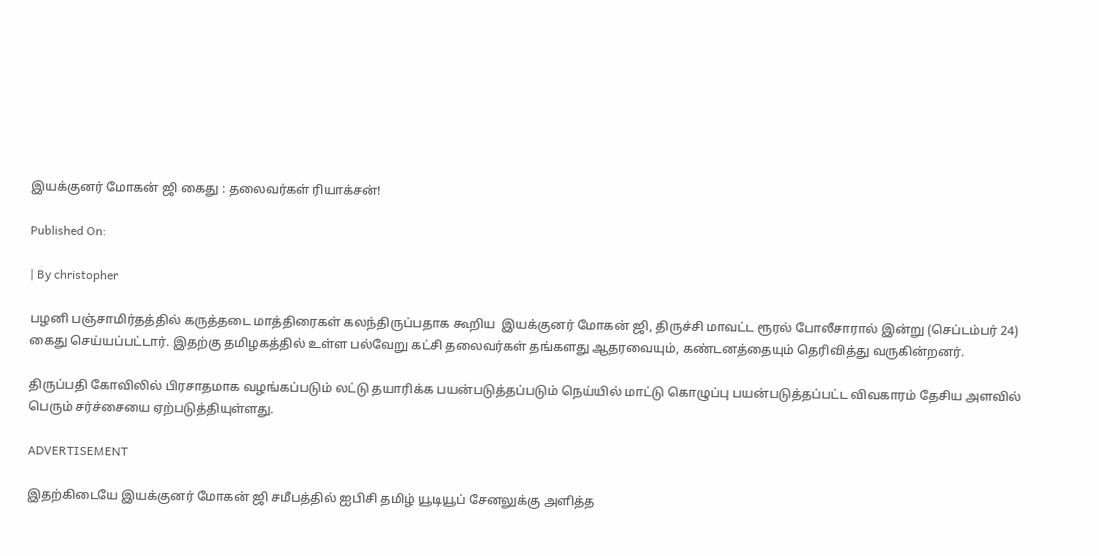இயக்குனர் மோகன் ஜி கைது : தலைவர்கள் ரியாக்சன்!

Published On:

| By christopher

பழனி பஞ்சாமிர்தத்தில் கருத்தடை மாத்திரைகள் கலந்திருப்பதாக கூறிய  இயக்குனர் மோகன் ஜி, திருச்சி மாவட்ட ரூரல் போலீசாரால் இன்று (செப்டம்பர் 24) கைது செய்யப்பட்டார். இதற்கு தமிழகத்தில் உள்ள பல்வேறு கட்சி தலைவர்கள் தங்களது ஆதரவையும், கண்டனத்தையும் தெரிவித்து வருகின்றனர்.

திருப்பதி கோவிலில் பிரசாதமாக வழங்கப்படும் லட்டு தயாரிக்க பயன்படுத்தப்படும் நெய்யில் மாட்டு கொழுப்பு பயன்படுத்தப்பட்ட விவகாரம் தேசிய அளவில் பெரும் சர்ச்சையை ஏற்படுத்தியுள்ளது.

ADVERTISEMENT

இதற்கிடையே இயக்குனர் மோகன் ஜி சமீபத்தில் ஐபிசி தமிழ் யூடியூப் சேனலுக்கு அளித்த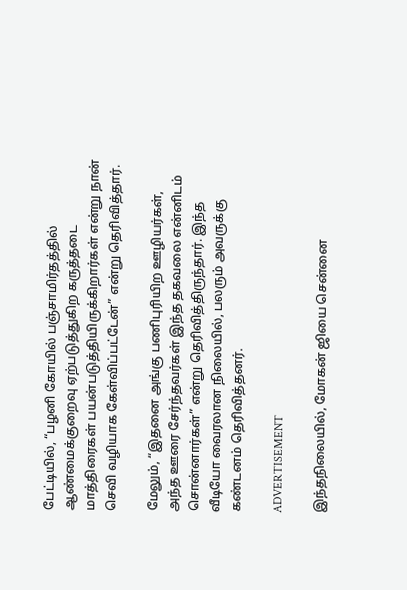பேட்டியில், “பழனி கோயில் பஞ்சாமிர்தத்தில் ஆண்மைக்குறைவு ஏற்படுத்துகிற கருத்தடை மாத்திரைகள் பயன்படுத்தியிருக்கிறார்கள் என்று நான் செவி வழியாக கேள்விப்பட்டேன்” என்று தெரிவித்தார்.

மேலும், “இதனை அங்கு பணிபுரியிற ஊழியர்கள், அந்த ஊரை சேர்ந்தவர்கள் இந்த தகவலை என்னிடம் சொன்னார்கள்” என்று தெரிவித்திருந்தார். இந்த வீடியோ வைரலான நிலையில், பலரும் அவருக்கு கண்டனம் தெரிவித்தனர்.

ADVERTISEMENT

இந்தநிலையில், மோகன் ஜியை சென்னை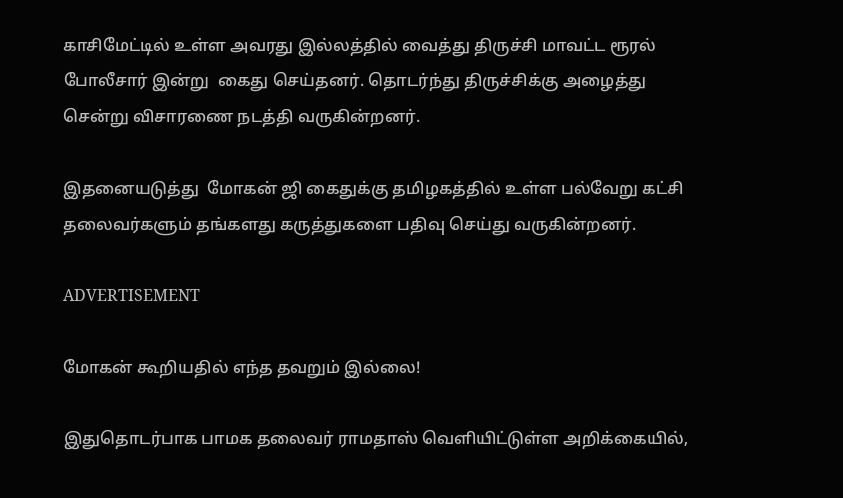காசிமேட்டில் உள்ள அவரது இல்லத்தில் வைத்து திருச்சி மாவட்ட ரூரல் போலீசார் இன்று  கைது செய்தனர். தொடர்ந்து திருச்சிக்கு அழைத்து சென்று விசாரணை நடத்தி வருகின்றனர்.

இதனையடுத்து  மோகன் ஜி கைதுக்கு தமிழகத்தில் உள்ள பல்வேறு கட்சி தலைவர்களும் தங்களது கருத்துகளை பதிவு செய்து வருகின்றனர்.

ADVERTISEMENT

மோகன் கூறியதில் எந்த தவறும் இல்லை!

இதுதொடர்பாக பாமக தலைவர் ராமதாஸ் வெளியிட்டுள்ள அறிக்கையில்,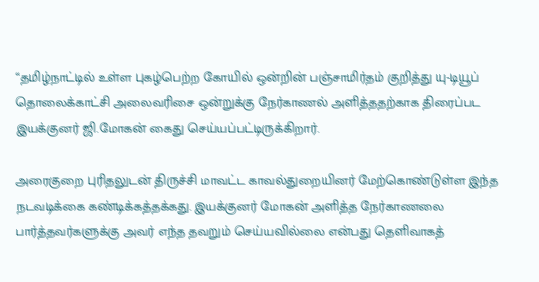“தமிழ்நாட்டில் உள்ள புகழ்பெற்ற கோயில் ஒன்றின் பஞ்சாமிர்தம் குறித்து யு-டியூப் தொலைக்காட்சி அலைவரிசை ஒன்றுக்கு நேர்காணல் அளித்ததற்காக திரைப்பட இயக்குனர் ஜி.மோகன் கைது செய்யப்பட்டிருக்கிறார்.

அரைகுறை புரிதலுடன் திருச்சி மாவட்ட காவல்துறையினர் மேற்கொண்டுள்ள இந்த நடவடிக்கை கண்டிக்கத்தக்கது. இயக்குனர் மோகன் அளித்த நேர்காணலை பார்த்தவர்களுக்கு அவர் எந்த தவறும் செய்யவில்லை என்பது தெளிவாகத்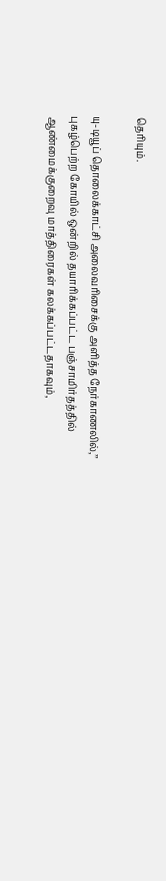தெரியும்.

யு-டியூப் தொலைக்காட்சி அலைவரிசைக்கு அளித்த நேர்காணலில்,’’ புகழ்பெற்ற கோயில் ஒன்றில் தயாரிக்கப்பட்ட பஞ்சாமிர்தத்தில் ஆண்மைக்குறைவு மாத்திரைகள் கலக்கப்பட்டதாகவும்,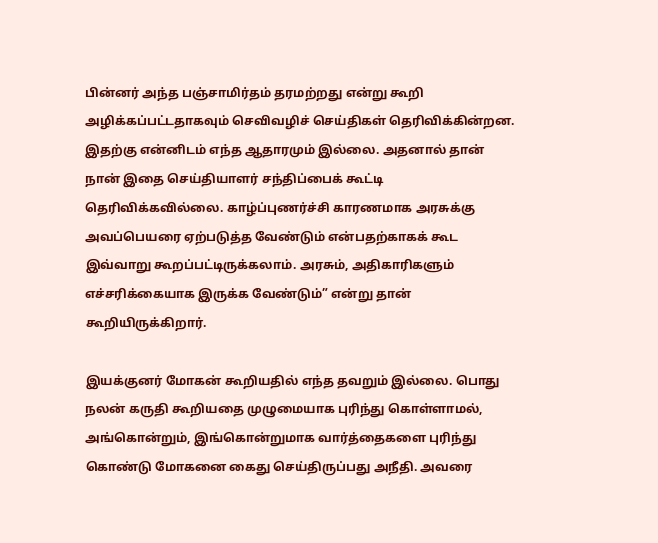பின்னர் அந்த பஞ்சாமிர்தம் தரமற்றது என்று கூறி அழிக்கப்பட்டதாகவும் செவிவழிச் செய்திகள் தெரிவிக்கின்றன. இதற்கு என்னிடம் எந்த ஆதாரமும் இல்லை. அதனால் தான் நான் இதை செய்தியாளர் சந்திப்பைக் கூட்டி தெரிவிக்கவில்லை. காழ்ப்புணர்ச்சி காரணமாக அரசுக்கு அவப்பெயரை ஏற்படுத்த வேண்டும் என்பதற்காகக் கூட இவ்வாறு கூறப்பட்டிருக்கலாம். அரசும், அதிகாரிகளும் எச்சரிக்கையாக இருக்க வேண்டும்” என்று தான் கூறியிருக்கிறார்.

இயக்குனர் மோகன் கூறியதில் எந்த தவறும் இல்லை. பொது நலன் கருதி கூறியதை முழுமையாக புரிந்து கொள்ளாமல், அங்கொன்றும், இங்கொன்றுமாக வார்த்தைகளை புரிந்து கொண்டு மோகனை கைது செய்திருப்பது அநீதி. அவரை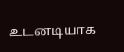உடனடியாக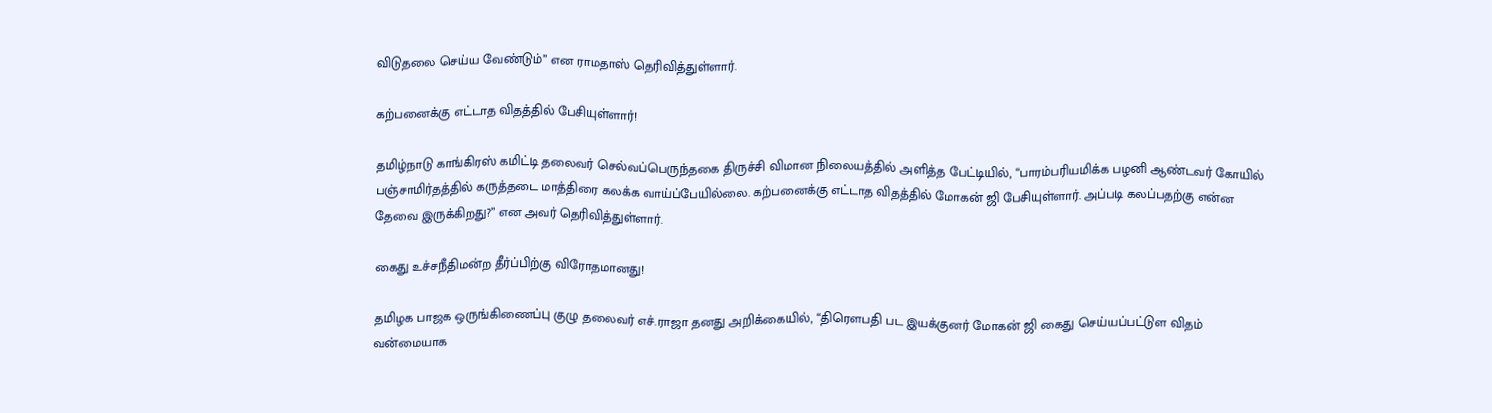விடுதலை செய்ய வேண்டும்” என ராமதாஸ் தெரிவித்துள்ளார்.

கற்பனைக்கு எட்டாத விதத்தில் பேசியுள்ளார்!

தமிழ்நாடு காங்கிரஸ் கமிட்டி தலைவர் செல்வப்பெருந்தகை திருச்சி விமான நிலையத்தில் அளித்த பேட்டியில், “பாரம்பரியமிக்க பழனி ஆண்டவர் கோயில் பஞ்சாமிர்தத்தில் கருத்தடை மாத்திரை கலக்க வாய்ப்பேயில்லை. கற்பனைக்கு எட்டாத விதத்தில் மோகன் ஜி பேசியுள்ளார். அப்படி கலப்பதற்கு என்ன தேவை இருக்கிறது?” என அவர் தெரிவித்துள்ளார்.

கைது உச்சநீதிமன்ற தீர்ப்பிற்கு விரோதமானது!

தமிழக பாஜக ஒருங்கிணைப்பு குழு தலைவர் எச்.ராஜா தனது அறிக்கையில், “திரௌபதி பட இயக்குனர் மோகன் ஜி கைது செய்யப்பட்டுள விதம் வன்மையாக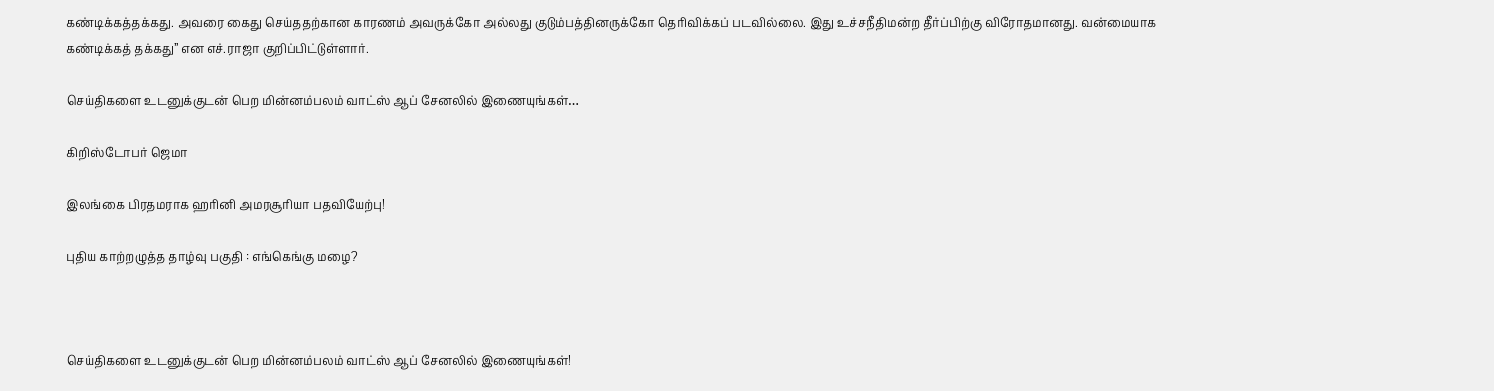கண்டிக்கத்தக்கது. அவரை கைது செய்ததற்கான காரணம் அவருக்கோ அல்லது குடும்பத்தினருக்கோ தெரிவிக்கப் படவில்லை. இது உச்சநீதிமன்ற தீர்ப்பிற்கு விரோதமானது. வன்மையாக கண்டிக்கத் தக்கது” என எச்.ராஜா குறிப்பிட்டுள்ளார்.

செய்திகளை உடனுக்குடன் பெற மின்னம்பலம் வாட்ஸ் ஆப் சேனலில் இணையுங்கள்…

கிறிஸ்டோபர் ஜெமா

இலங்கை பிரதமராக ஹரினி அமரசூரியா பதவியேற்பு!

புதிய காற்றழுத்த தாழ்வு பகுதி : எங்கெங்கு மழை?



செய்திகளை உடனுக்குடன் பெற மின்னம்பலம் வாட்ஸ் ஆப் சேனலில் இணையுங்கள்!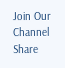Join Our Channel
Share